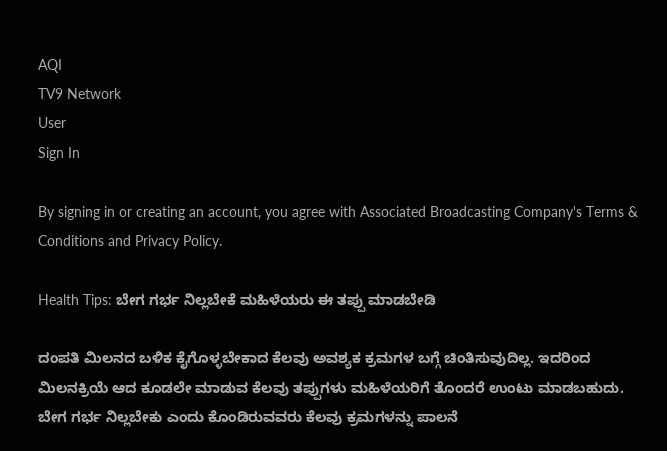AQI
TV9 Network
User
Sign In

By signing in or creating an account, you agree with Associated Broadcasting Company's Terms & Conditions and Privacy Policy.

Health Tips: ಬೇಗ ಗರ್ಭ ನಿಲ್ಲಬೇಕೆ ಮಹಿಳೆಯರು ಈ ತಪ್ಪು ಮಾಡಬೇಡಿ

ದಂಪತಿ ಮಿಲನದ ಬಳಿಕ ಕೈಗೊಳ್ಳಬೇಕಾದ ಕೆಲವು ಅವಶ್ಯಕ ಕ್ರಮಗಳ ಬಗ್ಗೆ ಚಿಂತಿಸುವುದಿಲ್ಲ. ಇದರಿಂದ ಮಿಲನಕ್ರಿಯೆ ಆದ ಕೂಡಲೇ ಮಾಡುವ ಕೆಲವು ತಪ್ಪುಗಳು ಮಹಿಳೆಯರಿಗೆ ತೊಂದರೆ ಉಂಟು ಮಾಡಬಹುದು. ಬೇಗ ಗರ್ಭ ನಿಲ್ಲಬೇಕು ಎಂದು ಕೊಂಡಿರುವವರು ಕೆಲವು ಕ್ರಮಗಳನ್ನು ಪಾಲನೆ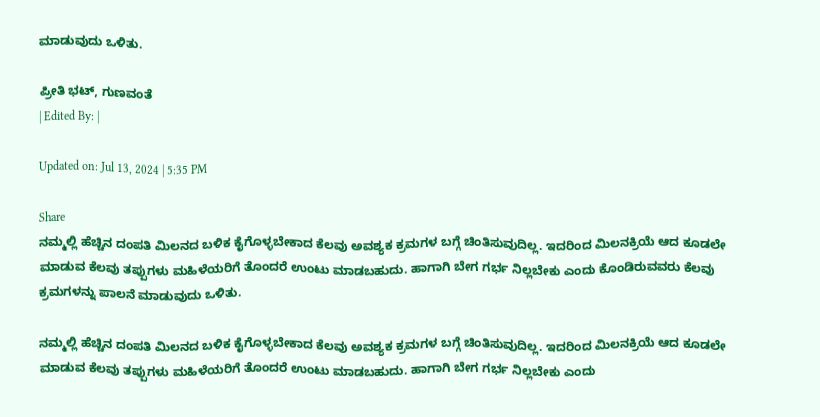ಮಾಡುವುದು ಒಳಿತು.

ಪ್ರೀತಿ ಭಟ್, ಗುಣವಂತೆ
| Edited By: |

Updated on: Jul 13, 2024 | 5:35 PM

Share
ನಮ್ಮಲ್ಲಿ ಹೆಚ್ಚಿನ ದಂಪತಿ ಮಿಲನದ ಬಳಿಕ ಕೈಗೊಳ್ಳಬೇಕಾದ ಕೆಲವು ಅವಶ್ಯಕ ಕ್ರಮಗಳ ಬಗ್ಗೆ ಚಿಂತಿಸುವುದಿಲ್ಲ. ಇದರಿಂದ ಮಿಲನಕ್ರಿಯೆ ಆದ ಕೂಡಲೇ ಮಾಡುವ ಕೆಲವು ತಪ್ಪುಗಳು ಮಹಿಳೆಯರಿಗೆ ತೊಂದರೆ ಉಂಟು ಮಾಡಬಹುದು. ಹಾಗಾಗಿ ಬೇಗ ಗರ್ಭ ನಿಲ್ಲಬೇಕು ಎಂದು ಕೊಂಡಿರುವವರು ಕೆಲವು ಕ್ರಮಗಳನ್ನು ಪಾಲನೆ ಮಾಡುವುದು ಒಳಿತು.

ನಮ್ಮಲ್ಲಿ ಹೆಚ್ಚಿನ ದಂಪತಿ ಮಿಲನದ ಬಳಿಕ ಕೈಗೊಳ್ಳಬೇಕಾದ ಕೆಲವು ಅವಶ್ಯಕ ಕ್ರಮಗಳ ಬಗ್ಗೆ ಚಿಂತಿಸುವುದಿಲ್ಲ. ಇದರಿಂದ ಮಿಲನಕ್ರಿಯೆ ಆದ ಕೂಡಲೇ ಮಾಡುವ ಕೆಲವು ತಪ್ಪುಗಳು ಮಹಿಳೆಯರಿಗೆ ತೊಂದರೆ ಉಂಟು ಮಾಡಬಹುದು. ಹಾಗಾಗಿ ಬೇಗ ಗರ್ಭ ನಿಲ್ಲಬೇಕು ಎಂದು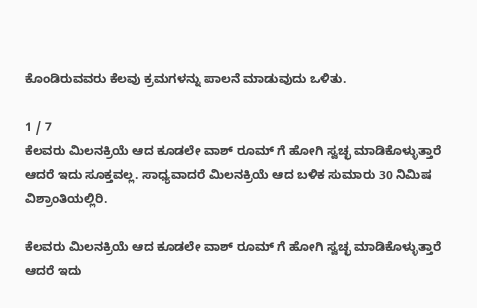ಕೊಂಡಿರುವವರು ಕೆಲವು ಕ್ರಮಗಳನ್ನು ಪಾಲನೆ ಮಾಡುವುದು ಒಳಿತು.

1 / 7
ಕೆಲವರು ಮಿಲನಕ್ರಿಯೆ ಆದ ಕೂಡಲೇ ವಾಶ್ ರೂಮ್ ಗೆ ಹೋಗಿ ಸ್ವಚ್ಛ ಮಾಡಿಕೊಳ್ಳುತ್ತಾರೆ ಆದರೆ ಇದು ಸೂಕ್ತವಲ್ಲ. ಸಾಧ್ಯವಾದರೆ ಮಿಲನಕ್ರಿಯೆ ಆದ ಬಳಿಕ ಸುಮಾರು 30 ನಿಮಿಷ ವಿಶ್ರಾಂತಿಯಲ್ಲಿರಿ.

ಕೆಲವರು ಮಿಲನಕ್ರಿಯೆ ಆದ ಕೂಡಲೇ ವಾಶ್ ರೂಮ್ ಗೆ ಹೋಗಿ ಸ್ವಚ್ಛ ಮಾಡಿಕೊಳ್ಳುತ್ತಾರೆ ಆದರೆ ಇದು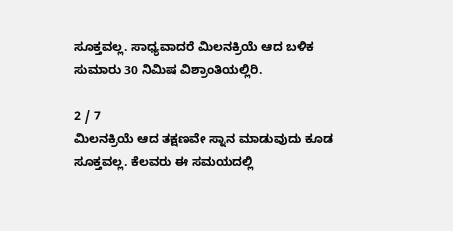ಸೂಕ್ತವಲ್ಲ. ಸಾಧ್ಯವಾದರೆ ಮಿಲನಕ್ರಿಯೆ ಆದ ಬಳಿಕ ಸುಮಾರು 30 ನಿಮಿಷ ವಿಶ್ರಾಂತಿಯಲ್ಲಿರಿ.

2 / 7
ಮಿಲನಕ್ರಿಯೆ ಆದ ತಕ್ಷಣವೇ ಸ್ನಾನ ಮಾಡುವುದು ಕೂಡ ಸೂಕ್ತವಲ್ಲ. ಕೆಲವರು ಈ ಸಮಯದಲ್ಲಿ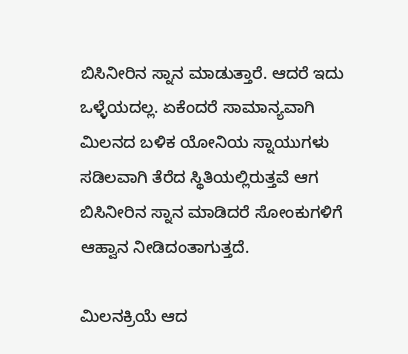ಬಿಸಿನೀರಿನ ಸ್ನಾನ ಮಾಡುತ್ತಾರೆ. ಆದರೆ ಇದು ಒಳ್ಳೆಯದಲ್ಲ. ಏಕೆಂದರೆ ಸಾಮಾನ್ಯವಾಗಿ ಮಿಲನದ ಬಳಿಕ ಯೋನಿಯ ಸ್ನಾಯುಗಳು ಸಡಿಲವಾಗಿ ತೆರೆದ ಸ್ಥಿತಿಯಲ್ಲಿರುತ್ತವೆ ಆಗ ಬಿಸಿನೀರಿನ ಸ್ನಾನ ಮಾಡಿದರೆ ಸೋಂಕುಗಳಿಗೆ ಆಹ್ವಾನ ನೀಡಿದಂತಾಗುತ್ತದೆ.

ಮಿಲನಕ್ರಿಯೆ ಆದ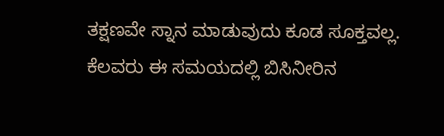ತಕ್ಷಣವೇ ಸ್ನಾನ ಮಾಡುವುದು ಕೂಡ ಸೂಕ್ತವಲ್ಲ. ಕೆಲವರು ಈ ಸಮಯದಲ್ಲಿ ಬಿಸಿನೀರಿನ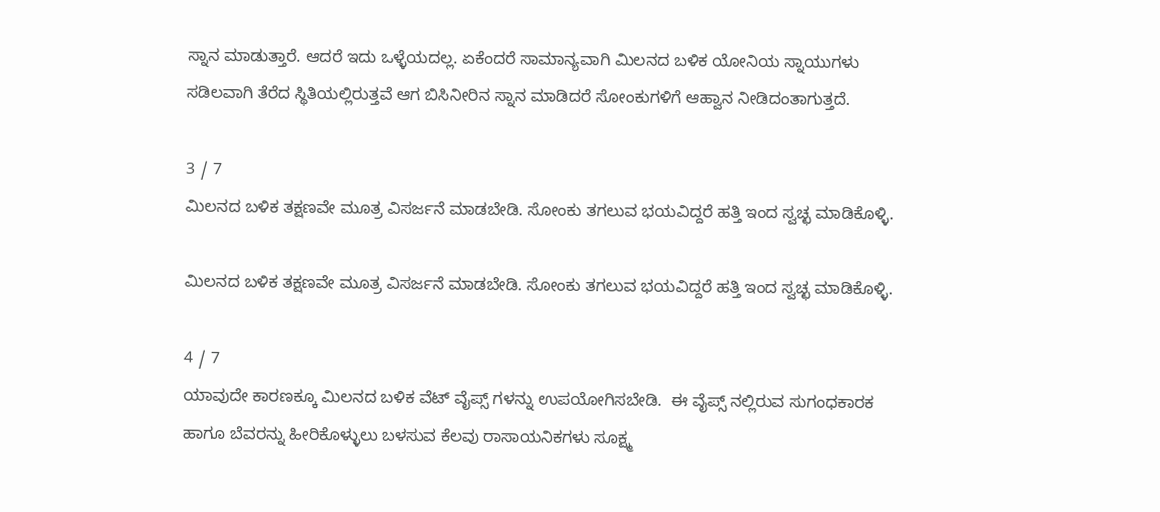ಸ್ನಾನ ಮಾಡುತ್ತಾರೆ. ಆದರೆ ಇದು ಒಳ್ಳೆಯದಲ್ಲ. ಏಕೆಂದರೆ ಸಾಮಾನ್ಯವಾಗಿ ಮಿಲನದ ಬಳಿಕ ಯೋನಿಯ ಸ್ನಾಯುಗಳು ಸಡಿಲವಾಗಿ ತೆರೆದ ಸ್ಥಿತಿಯಲ್ಲಿರುತ್ತವೆ ಆಗ ಬಿಸಿನೀರಿನ ಸ್ನಾನ ಮಾಡಿದರೆ ಸೋಂಕುಗಳಿಗೆ ಆಹ್ವಾನ ನೀಡಿದಂತಾಗುತ್ತದೆ.

3 / 7
ಮಿಲನದ ಬಳಿಕ ತಕ್ಷಣವೇ ಮೂತ್ರ ವಿಸರ್ಜನೆ ಮಾಡಬೇಡಿ. ಸೋಂಕು ತಗಲುವ ಭಯವಿದ್ದರೆ ಹತ್ತಿ ಇಂದ ಸ್ವಚ್ಛ ಮಾಡಿಕೊಳ್ಳಿ.

ಮಿಲನದ ಬಳಿಕ ತಕ್ಷಣವೇ ಮೂತ್ರ ವಿಸರ್ಜನೆ ಮಾಡಬೇಡಿ. ಸೋಂಕು ತಗಲುವ ಭಯವಿದ್ದರೆ ಹತ್ತಿ ಇಂದ ಸ್ವಚ್ಛ ಮಾಡಿಕೊಳ್ಳಿ.

4 / 7
ಯಾವುದೇ ಕಾರಣಕ್ಕೂ ಮಿಲನದ ಬಳಿಕ ವೆಟ್ ವೈಪ್ಸ್ ಗಳನ್ನು ಉಪಯೋಗಿಸಬೇಡಿ.  ಈ ವೈಪ್ಸ್ ನಲ್ಲಿರುವ ಸುಗಂಧಕಾರಕ ಹಾಗೂ ಬೆವರನ್ನು ಹೀರಿಕೊಳ್ಳುಲು ಬಳಸುವ ಕೆಲವು ರಾಸಾಯನಿಕಗಳು ಸೂಕ್ಷ್ಮ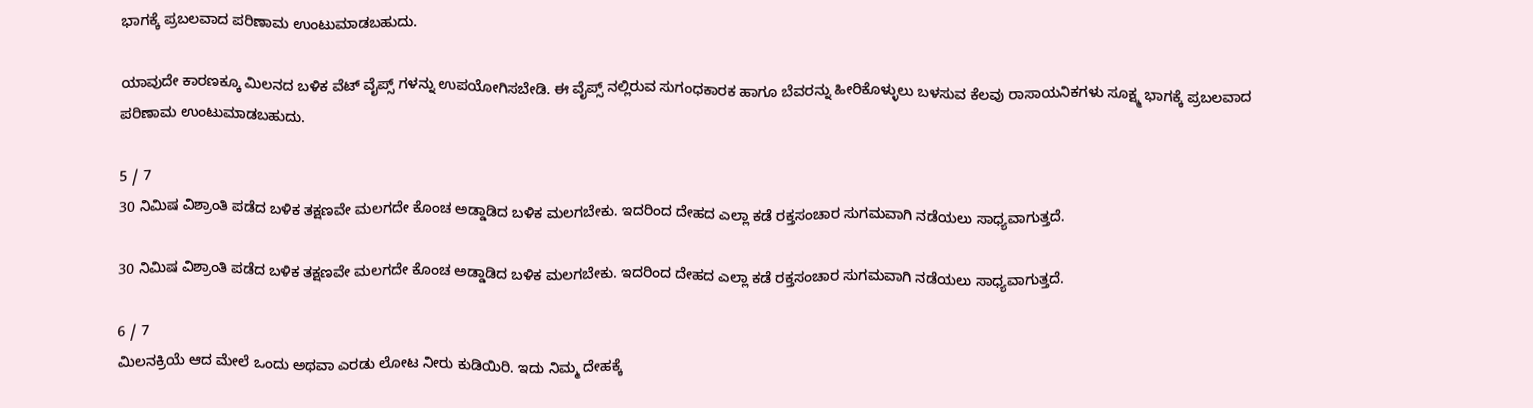ಭಾಗಕ್ಕೆ ಪ್ರಬಲವಾದ ಪರಿಣಾಮ ಉಂಟುಮಾಡಬಹುದು.

ಯಾವುದೇ ಕಾರಣಕ್ಕೂ ಮಿಲನದ ಬಳಿಕ ವೆಟ್ ವೈಪ್ಸ್ ಗಳನ್ನು ಉಪಯೋಗಿಸಬೇಡಿ. ಈ ವೈಪ್ಸ್ ನಲ್ಲಿರುವ ಸುಗಂಧಕಾರಕ ಹಾಗೂ ಬೆವರನ್ನು ಹೀರಿಕೊಳ್ಳುಲು ಬಳಸುವ ಕೆಲವು ರಾಸಾಯನಿಕಗಳು ಸೂಕ್ಷ್ಮ ಭಾಗಕ್ಕೆ ಪ್ರಬಲವಾದ ಪರಿಣಾಮ ಉಂಟುಮಾಡಬಹುದು.

5 / 7
30 ನಿಮಿಷ ವಿಶ್ರಾಂತಿ ಪಡೆದ ಬಳಿಕ ತಕ್ಷಣವೇ ಮಲಗದೇ ಕೊಂಚ ಅಡ್ಡಾಡಿದ ಬಳಿಕ ಮಲಗಬೇಕು. ಇದರಿಂದ ದೇಹದ ಎಲ್ಲಾ ಕಡೆ ರಕ್ತಸಂಚಾರ ಸುಗಮವಾಗಿ ನಡೆಯಲು ಸಾಧ್ಯವಾಗುತ್ತದೆ.

30 ನಿಮಿಷ ವಿಶ್ರಾಂತಿ ಪಡೆದ ಬಳಿಕ ತಕ್ಷಣವೇ ಮಲಗದೇ ಕೊಂಚ ಅಡ್ಡಾಡಿದ ಬಳಿಕ ಮಲಗಬೇಕು. ಇದರಿಂದ ದೇಹದ ಎಲ್ಲಾ ಕಡೆ ರಕ್ತಸಂಚಾರ ಸುಗಮವಾಗಿ ನಡೆಯಲು ಸಾಧ್ಯವಾಗುತ್ತದೆ.

6 / 7
ಮಿಲನಕ್ರಿಯೆ ಆದ ಮೇಲೆ ಒಂದು ಅಥವಾ ಎರಡು ಲೋಟ ನೀರು ಕುಡಿಯಿರಿ. ಇದು ನಿಮ್ಮ ದೇಹಕ್ಕೆ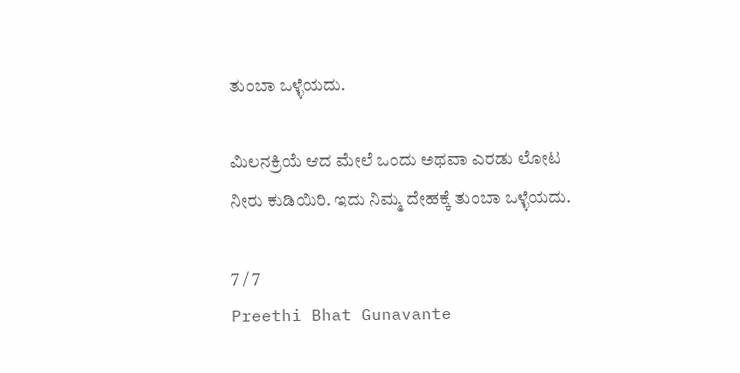ತುಂಬಾ ಒಳ್ಳೆಯದು.

ಮಿಲನಕ್ರಿಯೆ ಆದ ಮೇಲೆ ಒಂದು ಅಥವಾ ಎರಡು ಲೋಟ ನೀರು ಕುಡಿಯಿರಿ. ಇದು ನಿಮ್ಮ ದೇಹಕ್ಕೆ ತುಂಬಾ ಒಳ್ಳೆಯದು.

7 / 7
Preethi Bhat Gunavante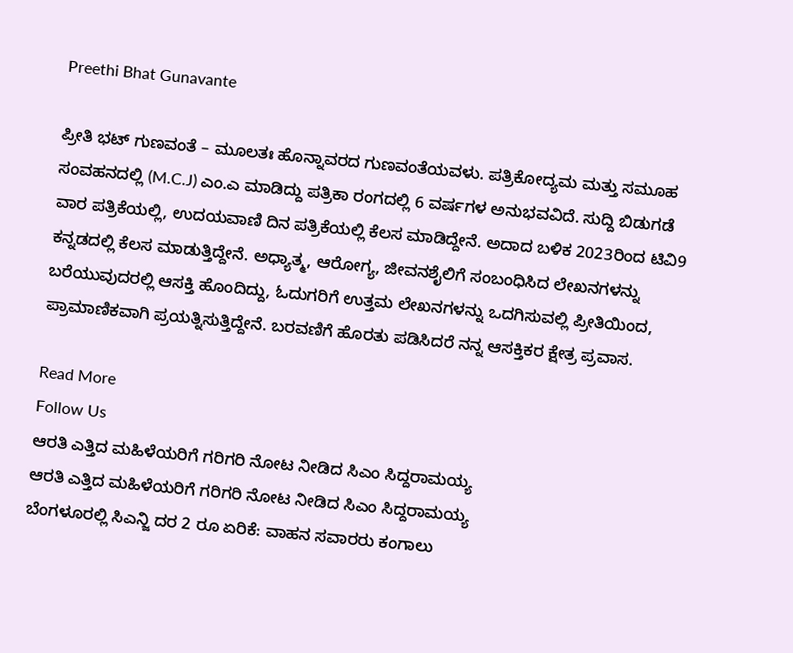Preethi Bhat Gunavante

ಪ್ರೀತಿ ಭಟ್ ಗುಣವಂತೆ – ಮೂಲತಃ ಹೊನ್ನಾವರದ ಗುಣವಂತೆಯವಳು. ಪತ್ರಿಕೋದ್ಯಮ ಮತ್ತು ಸಮೂಹ ಸಂವಹನದಲ್ಲಿ (M.C.J) ಎಂ.ಎ ಮಾಡಿದ್ದು ಪತ್ರಿಕಾ ರಂಗದಲ್ಲಿ 6 ವರ್ಷಗಳ ಅನುಭವವಿದೆ. ಸುದ್ದಿ ಬಿಡುಗಡೆ ವಾರ ಪತ್ರಿಕೆಯಲ್ಲಿ, ಉದಯವಾಣಿ ದಿನ ಪತ್ರಿಕೆಯಲ್ಲಿ ಕೆಲಸ ಮಾಡಿದ್ದೇನೆ. ಅದಾದ ಬಳಿಕ 2023ರಿಂದ ಟಿವಿ9 ಕನ್ನಡದಲ್ಲಿ ಕೆಲಸ ಮಾಡುತ್ತಿದ್ದೇನೆ. ಅಧ್ಯಾತ್ಮ, ಆರೋಗ್ಯ, ಜೀವನಶೈಲಿಗೆ ಸಂಬಂಧಿಸಿದ ಲೇಖನಗಳನ್ನು ಬರೆಯುವುದರಲ್ಲಿ ಆಸಕ್ತಿ ಹೊಂದಿದ್ದು, ಓದುಗರಿಗೆ ಉತ್ತಮ ಲೇಖನಗಳನ್ನು ಒದಗಿಸುವಲ್ಲಿ ಪ್ರೀತಿಯಿಂದ, ಪ್ರಾಮಾಣಿಕವಾಗಿ ಪ್ರಯತ್ನಿಸುತ್ತಿದ್ದೇನೆ. ಬರವಣಿಗೆ ಹೊರತು ಪಡಿಸಿದರೆ ನನ್ನ ಆಸಕ್ತಿಕರ ಕ್ಷೇತ್ರ ಪ್ರವಾಸ.

Read More
Follow Us
ಆರತಿ ಎತ್ತಿದ ಮಹಿಳೆಯರಿಗೆ ಗರಿಗರಿ ನೋಟ ನೀಡಿದ ಸಿಎಂ ಸಿದ್ದರಾಮಯ್ಯ
ಆರತಿ ಎತ್ತಿದ ಮಹಿಳೆಯರಿಗೆ ಗರಿಗರಿ ನೋಟ ನೀಡಿದ ಸಿಎಂ ಸಿದ್ದರಾಮಯ್ಯ
ಬೆಂಗಳೂರಲ್ಲಿ ಸಿಎನ್ಜಿ ದರ 2 ರೂ ಏರಿಕೆ: ವಾಹನ ಸವಾರರು ಕಂಗಾಲು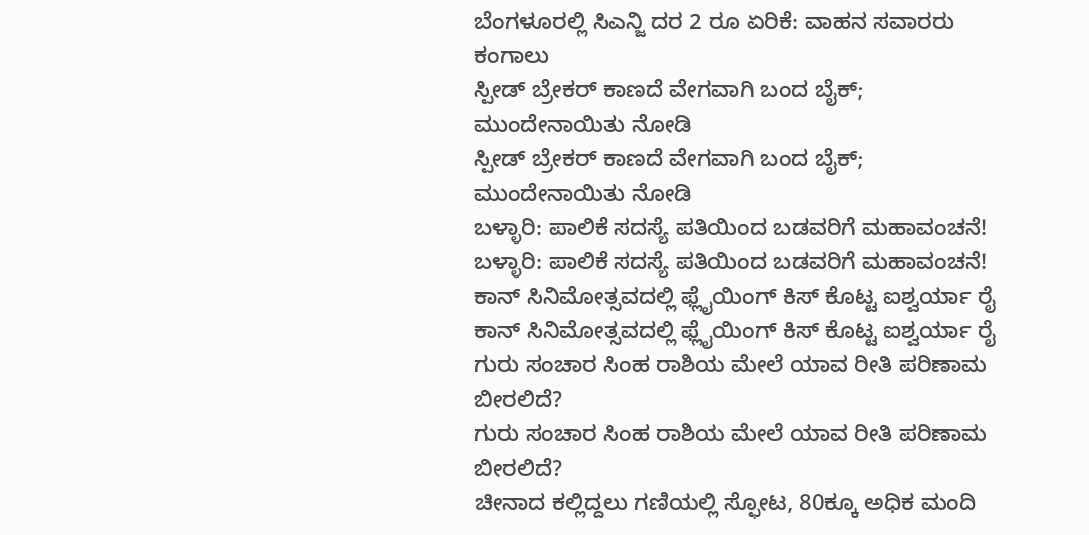ಬೆಂಗಳೂರಲ್ಲಿ ಸಿಎನ್ಜಿ ದರ 2 ರೂ ಏರಿಕೆ: ವಾಹನ ಸವಾರರು ಕಂಗಾಲು
ಸ್ಪೀಡ್ ಬ್ರೇಕರ್ ಕಾಣದೆ ವೇಗವಾಗಿ ಬಂದ ಬೈಕ್; ಮುಂದೇನಾಯಿತು ನೋಡಿ
ಸ್ಪೀಡ್ ಬ್ರೇಕರ್ ಕಾಣದೆ ವೇಗವಾಗಿ ಬಂದ ಬೈಕ್; ಮುಂದೇನಾಯಿತು ನೋಡಿ
ಬಳ್ಳಾರಿ: ಪಾಲಿಕೆ ಸದಸ್ಯೆ ಪತಿಯಿಂದ ಬಡವರಿಗೆ ಮಹಾವಂಚನೆ!
ಬಳ್ಳಾರಿ: ಪಾಲಿಕೆ ಸದಸ್ಯೆ ಪತಿಯಿಂದ ಬಡವರಿಗೆ ಮಹಾವಂಚನೆ!
ಕಾನ್ ಸಿನಿಮೋತ್ಸವದಲ್ಲಿ ಫ್ಲೈಯಿಂಗ್ ಕಿಸ್ ಕೊಟ್ಟ ಐಶ್ವರ್ಯಾ ರೈ
ಕಾನ್ ಸಿನಿಮೋತ್ಸವದಲ್ಲಿ ಫ್ಲೈಯಿಂಗ್ ಕಿಸ್ ಕೊಟ್ಟ ಐಶ್ವರ್ಯಾ ರೈ
ಗುರು ಸಂಚಾರ ಸಿಂಹ ರಾಶಿಯ ಮೇಲೆ ಯಾವ ರೀತಿ ಪರಿಣಾಮ ಬೀರಲಿದೆ?
ಗುರು ಸಂಚಾರ ಸಿಂಹ ರಾಶಿಯ ಮೇಲೆ ಯಾವ ರೀತಿ ಪರಿಣಾಮ ಬೀರಲಿದೆ?
ಚೀನಾದ ಕಲ್ಲಿದ್ದಲು ಗಣಿಯಲ್ಲಿ ಸ್ಫೋಟ, 80ಕ್ಕೂ ಅಧಿಕ ಮಂದಿ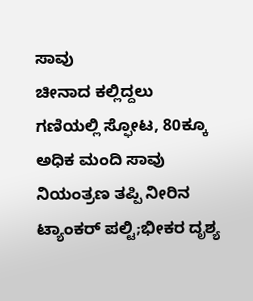ಸಾವು
ಚೀನಾದ ಕಲ್ಲಿದ್ದಲು ಗಣಿಯಲ್ಲಿ ಸ್ಫೋಟ, 80ಕ್ಕೂ ಅಧಿಕ ಮಂದಿ ಸಾವು
ನಿಯಂತ್ರಣ ತಪ್ಪಿ ನೀರಿನ ಟ್ಯಾಂಕರ್ ಪಲ್ಟಿ;ಭೀಕರ ದೃಶ್ಯ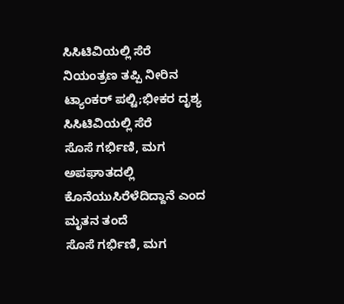ಸಿಸಿಟಿವಿಯಲ್ಲಿ ಸೆರೆ
ನಿಯಂತ್ರಣ ತಪ್ಪಿ ನೀರಿನ ಟ್ಯಾಂಕರ್ ಪಲ್ಟಿ;ಭೀಕರ ದೃಶ್ಯ ಸಿಸಿಟಿವಿಯಲ್ಲಿ ಸೆರೆ
ಸೊಸೆ ಗರ್ಭಿಣಿ, ಮಗ ಅಪಘಾತದಲ್ಲಿ ಕೊನೆಯುಸಿರೆಳೆದಿದ್ದಾನೆ ಎಂದ ಮೃತನ ತಂದೆ
ಸೊಸೆ ಗರ್ಭಿಣಿ, ಮಗ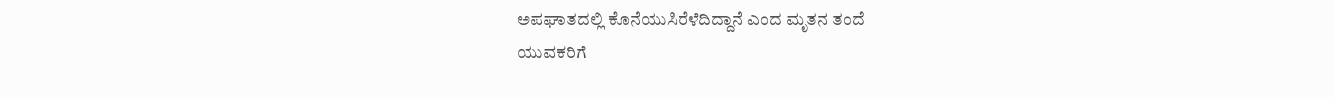ಅಪಘಾತದಲ್ಲಿ ಕೊನೆಯುಸಿರೆಳೆದಿದ್ದಾನೆ ಎಂದ ಮೃತನ ತಂದೆ
ಯುವಕರಿಗೆ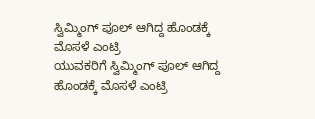ಸ್ವಿಮ್ಮಿಂಗ್ ಪೂಲ್ ಆಗಿದ್ದ ಹೊಂಡಕ್ಕೆ ಮೊಸಳೆ ಎಂಟ್ರಿ
ಯುವಕರಿಗೆ ಸ್ವಿಮ್ಮಿಂಗ್ ಪೂಲ್ ಆಗಿದ್ದ ಹೊಂಡಕ್ಕೆ ಮೊಸಳೆ ಎಂಟ್ರಿ